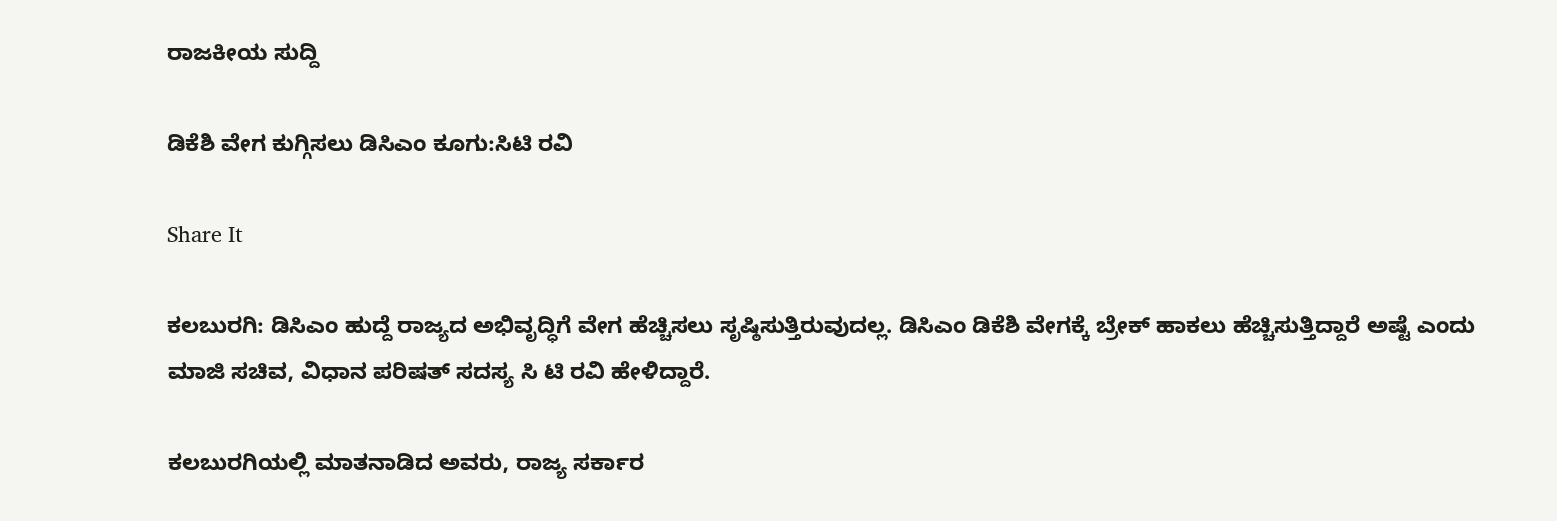ರಾಜಕೀಯ ಸುದ್ದಿ

ಡಿಕೆಶಿ ವೇಗ ಕುಗ್ಗಿಸಲು ಡಿಸಿಎಂ ಕೂಗು:ಸಿಟಿ ರವಿ

Share It

ಕಲಬುರಗಿ: ಡಿಸಿಎಂ ಹುದ್ದೆ ರಾಜ್ಯದ ಅಭಿವೃದ್ಧಿಗೆ ವೇಗ ಹೆಚ್ಚಿಸಲು ಸೃಷ್ಠಿಸುತ್ತಿರುವುದಲ್ಲ. ಡಿಸಿಎಂ ಡಿಕೆಶಿ ವೇಗಕ್ಕೆ ಬ್ರೇಕ್ ಹಾಕಲು ಹೆಚ್ಚಿಸುತ್ತಿದ್ದಾರೆ ಅಷ್ಟೆ ಎಂದು ಮಾಜಿ ಸಚಿವ, ವಿಧಾನ ಪರಿಷತ್ ಸದಸ್ಯ ಸಿ ಟಿ ರವಿ ಹೇಳಿದ್ದಾರೆ.

ಕಲಬುರಗಿಯಲ್ಲಿ ಮಾತನಾಡಿದ ಅವರು, ರಾಜ್ಯ ಸರ್ಕಾರ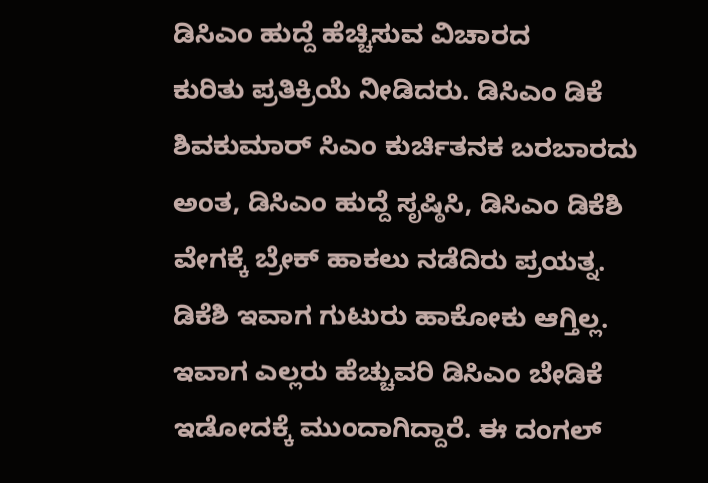ಡಿಸಿಎಂ ಹುದ್ದೆ ಹೆಚ್ಚಿಸುವ ವಿಚಾರದ ಕುರಿತು ‌ಪ್ರತಿಕ್ರಿಯೆ ನೀಡಿದರು. ಡಿಸಿಎಂ ಡಿಕೆ ಶಿವಕುಮಾರ್ ಸಿಎಂ ಕುರ್ಚಿತನಕ ಬರಬಾರದು ಅಂತ, ಡಿಸಿಎಂ ಹುದ್ದೆ ಸೃಷ್ಠಿಸಿ, ಡಿಸಿಎಂ ಡಿಕೆಶಿ ವೇಗಕ್ಕೆ ಬ್ರೇಕ್ ಹಾಕಲು ನಡೆದಿರು ಪ್ರಯತ್ನ. ಡಿಕೆಶಿ ಇವಾಗ ಗುಟುರು ಹಾಕೋಕು ಆಗ್ತಿಲ್ಲ. ಇವಾಗ ಎಲ್ಲರು ಹೆಚ್ಚುವರಿ ಡಿಸಿಎಂ ಬೇಡಿಕೆ ಇಡೋದಕ್ಕೆ ಮುಂದಾಗಿದ್ದಾರೆ. ಈ ದಂಗಲ್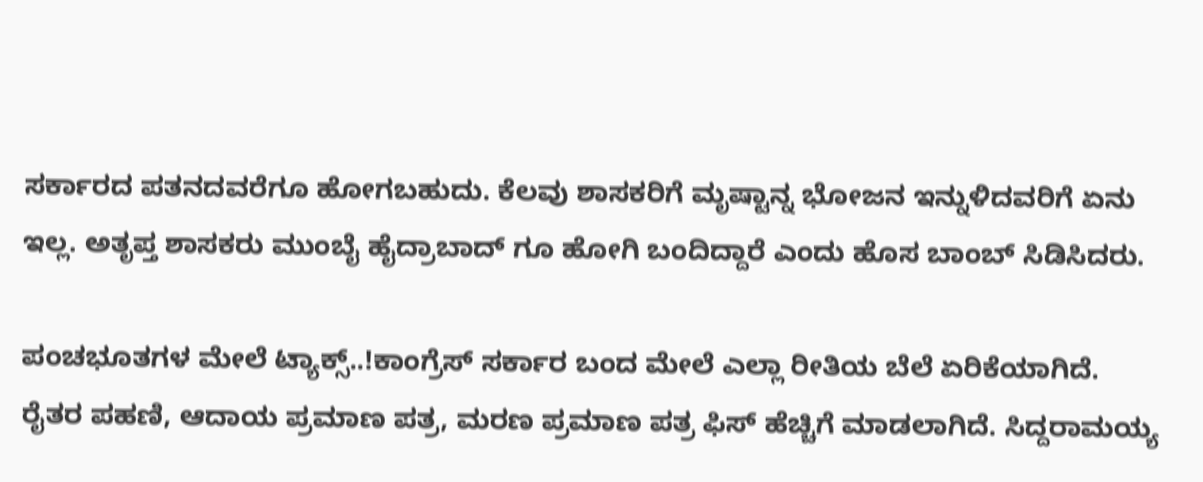ಸರ್ಕಾರದ ಪತನದವರೆಗೂ ಹೋಗಬಹುದು. ಕೆಲವು ಶಾಸಕರಿಗೆ ಮೃಷ್ಟಾನ್ನ ಭೋಜನ ಇನ್ನುಳಿದವರಿಗೆ ಏನು ಇಲ್ಲ. ಅತೃಪ್ತ ಶಾಸಕರು ಮುಂಬೈ ಹೈದ್ರಾಬಾದ್ ಗೂ ಹೋಗಿ ಬಂದಿದ್ದಾರೆ ಎಂದು ಹೊಸ ಬಾಂಬ್ ಸಿಡಿಸಿದರು.

ಪಂಚಭೂತಗಳ ಮೇಲೆ ಟ್ಯಾಕ್ಸ್..!ಕಾಂಗ್ರೆಸ್ ಸರ್ಕಾರ ಬಂದ ಮೇಲೆ ಎಲ್ಲಾ ರೀತಿಯ ಬೆಲೆ ಏರಿಕೆಯಾಗಿದೆ. ರೈತರ ಪಹಣಿ, ಆದಾಯ ಪ್ರಮಾಣ ಪತ್ರ, ಮರಣ ಪ್ರಮಾಣ ಪತ್ರ ಫಿಸ್ ಹೆಚ್ಚಿಗೆ ಮಾಡಲಾಗಿದೆ. ಸಿದ್ದರಾಮಯ್ಯ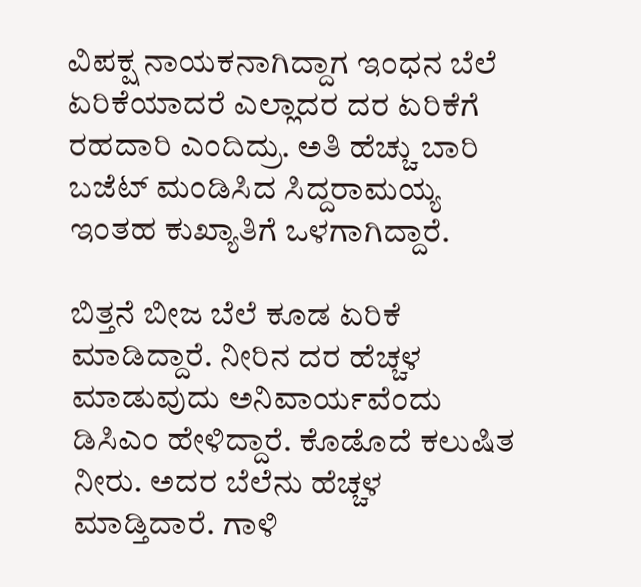ವಿಪಕ್ಷ ನಾಯಕನಾಗಿದ್ದಾಗ ಇಂಧನ ಬೆಲೆ ಏರಿಕೆಯಾದರೆ ಎಲ್ಲಾದರ ದರ ಏರಿಕೆಗೆ ರಹದಾರಿ ಎಂದಿದ್ರು. ಅತಿ ಹೆಚ್ಚು ಬಾರಿ ಬಜೆಟ್ ಮಂಡಿಸಿದ ಸಿದ್ದರಾಮಯ್ಯ ಇಂತಹ ಕುಖ್ಯಾತಿಗೆ ಒಳಗಾಗಿದ್ದಾರೆ.

ಬಿತ್ತನೆ ಬೀಜ ಬೆಲೆ ಕೂಡ ಏರಿಕೆ ಮಾಡಿದ್ದಾರೆ. ನೀರಿನ ದರ ಹೆಚ್ಚಳ ಮಾಡುವುದು ಅನಿವಾರ್ಯವೆಂದು ಡಿಸಿಎಂ ಹೇಳಿದ್ದಾರೆ. ಕೊಡೊದೆ ಕಲುಷಿತ ನೀರು. ಅದರ ಬೆಲೆನು ಹೆಚ್ಚಳ ಮಾಡ್ತಿದಾರೆ. ಗಾಳಿ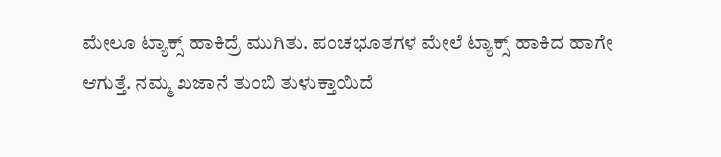ಮೇಲೂ ಟ್ಯಾಕ್ಸ್ ಹಾಕಿದ್ರೆ ಮುಗಿತು. ಪಂಚಭೂತಗಳ ಮೇಲೆ ಟ್ಯಾಕ್ಸ್ ಹಾಕಿದ ಹಾಗೇ ಆಗುತ್ತೆ. ನಮ್ಮ ಖಜಾನೆ ತುಂಬಿ ತುಳುಕ್ತಾಯಿದೆ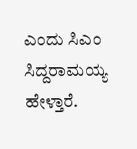ಎಂದು ಸಿಎಂ ಸಿದ್ದರಾಮಯ್ಯ ಹೇಳ್ತಾರೆ.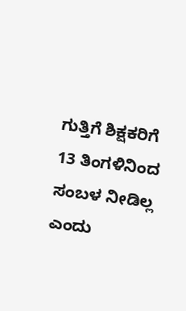ಗುತ್ತಿಗೆ ಶಿಕ್ಷಕರಿಗೆ 13 ತಿಂಗಳಿನಿಂದ ಸಂಬಳ ನೀಡಿಲ್ಲ ಎಂದು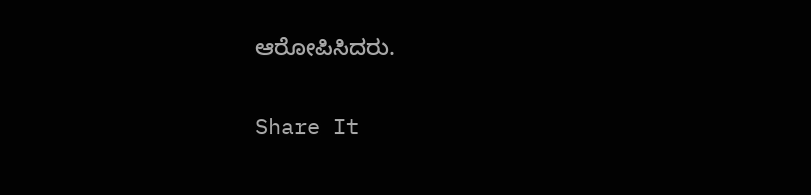ಆರೋಪಿಸಿದರು.


Share It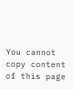You cannot copy content of this page